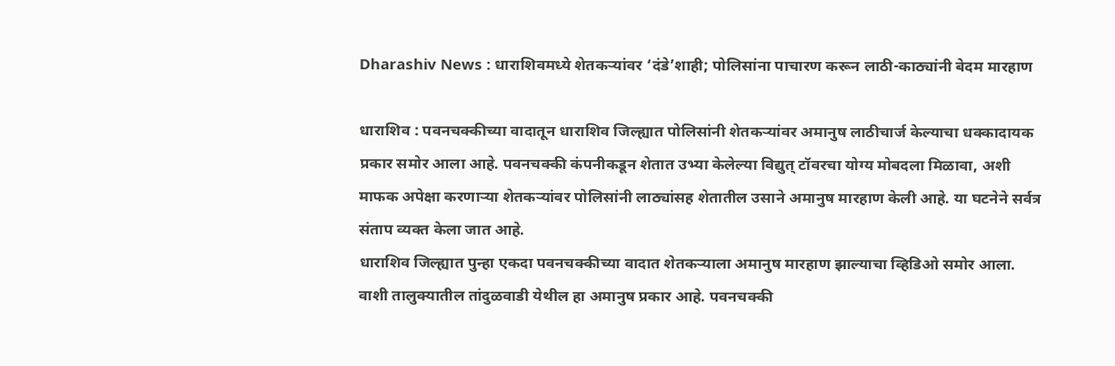Dharashiv News : धाराशिवमध्ये शेतकऱ्यांवर ‘दंडे’शाही; पोलिसांना पाचारण करून लाठी-काठ्यांनी बेदम मारहाण

धाराशिव : पवनचक्कीच्या वादातून धाराशिव जिल्ह्यात पोलिसांनी शेतकऱ्यांवर अमानुष लाठीचार्ज केल्याचा धक्कादायक प्रकार समोर आला आहे. पवनचक्की कंपनीकडून शेतात उभ्या केलेल्या विद्युत् टॉवरचा योग्य मोबदला मिळावा, अशी माफक अपेक्षा करणाऱ्या शेतकऱ्यांवर पोलिसांनी लाठ्यांसह शेतातील उसाने अमानुष मारहाण केली आहे. या घटनेने सर्वत्र संताप व्यक्त केला जात आहे.
धाराशिव जिल्ह्यात पुन्हा एकदा पवनचक्कीच्या वादात शेतकऱ्याला अमानुष मारहाण झाल्याचा व्हिडिओ समोर आला. वाशी तालुक्यातील तांदुळवाडी येथील हा अमानुष प्रकार आहे. पवनचक्की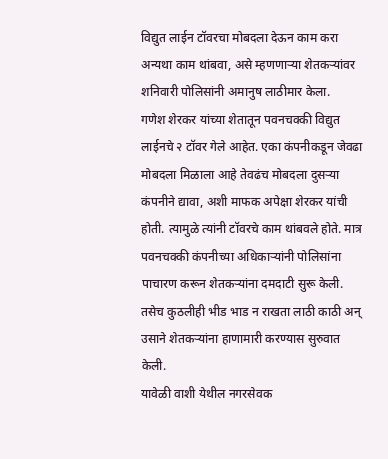विद्युत लाईन टॉवरचा मोबदला देऊन काम करा अन्यथा काम थांबवा, असे म्हणणाऱ्या शेतकऱ्यांवर शनिवारी पोलिसांनी अमानुष लाठीमार केला.
गणेश शेरकर यांच्या शेतातून पवनचक्की विद्युत लाईनचे २ टॉवर गेले आहेत. एका कंपनीकडून जेवढा मोबदला मिळाला आहे तेवढंच मोबदला दुसऱ्या कंपनीने द्यावा, अशी माफक अपेक्षा शेरकर यांची होती. त्यामुळे त्यांनी टॉवरचे काम थांबवले होते. मात्र पवनचक्की कंपनीच्या अधिकाऱ्यांनी पोलिसांना पाचारण करून शेतकऱ्यांना दमदाटी सुरू केली. तसेच कुठलीही भीड भाड न राखता लाठी काठी अन् उसाने शेतकऱ्यांना हाणामारी करण्यास सुरुवात केली.
यावेळी वाशी येथील नगरसेवक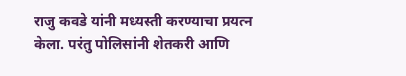राजु कवडे यांनी मध्यस्ती करण्याचा प्रयत्न केला. परंतु पोलिसांनी शेतकरी आणि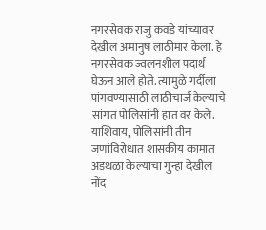नगरसेवक राजु कवडे यांच्यावर देखील अमानुष लाठीमार केला. हे नगरसेवक ज्वलनशील पदार्थ घेऊन आले होते. त्यामुळे गर्दीला पांगवण्यासाठी लाठीचार्ज केल्याचे सांगत पोलिसांनी हात वर केले. याशिवाय, पोलिसांनी तीन जणांविरोधात शासकीय कामात अडथळा केल्याचा गुन्हा देखील नोंद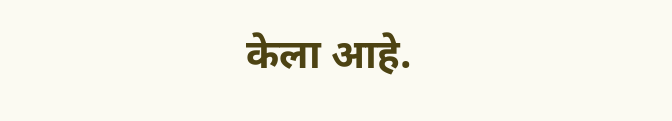केला आहे.